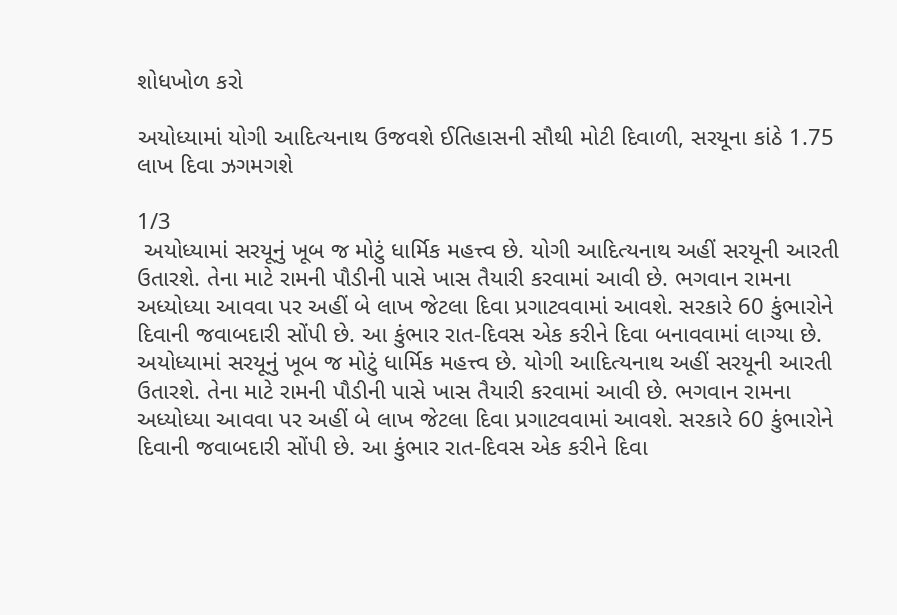શોધખોળ કરો

અયોધ્યામાં યોગી આદિત્યનાથ ઉજવશે ઈતિહાસની સૌથી મોટી દિવાળી, સરયૂના કાંઠે 1.75 લાખ દિવા ઝગમગશે

1/3
 અયોધ્યામાં સરયૂનું ખૂબ જ મોટું ધાર્મિક મહત્ત્વ છે. યોગી આદિત્યનાથ અહીં સરયૂની આરતી ઉતારશે. તેના માટે રામની પૌડીની પાસે ખાસ તૈયારી કરવામાં આવી છે. ભગવાન રામના અધ્યોધ્યા આવવા પર અહીં બે લાખ જેટલા દિવા પ્રગાટવવામાં આવશે. સરકારે 60 કુંભારોને દિવાની જવાબદારી સોંપી છે. આ કુંભાર રાત-દિવસ એક કરીને દિવા બનાવવામાં લાગ્યા છે.
અયોધ્યામાં સરયૂનું ખૂબ જ મોટું ધાર્મિક મહત્ત્વ છે. યોગી આદિત્યનાથ અહીં સરયૂની આરતી ઉતારશે. તેના માટે રામની પૌડીની પાસે ખાસ તૈયારી કરવામાં આવી છે. ભગવાન રામના અધ્યોધ્યા આવવા પર અહીં બે લાખ જેટલા દિવા પ્રગાટવવામાં આવશે. સરકારે 60 કુંભારોને દિવાની જવાબદારી સોંપી છે. આ કુંભાર રાત-દિવસ એક કરીને દિવા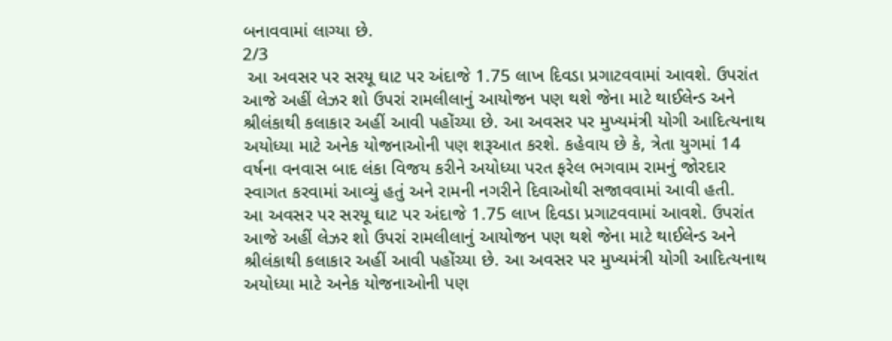બનાવવામાં લાગ્યા છે.
2/3
 આ અવસર પર સરયૂ ઘાટ પર અંદાજે 1.75 લાખ દિવડા પ્રગાટવવામાં આવશે. ઉપરાંત આજે અહીં લેઝર શો ઉપરાં રામલીલાનું આયોજન પણ થશે જેના માટે થાઈલેન્ડ અને શ્રીલંકાથી કલાકાર અહીં આવી પહોંચ્યા છે. આ અવસર પર મુખ્યમંત્રી યોગી આદિત્યનાથ અયોધ્યા માટે અનેક યોજનાઓની પણ શરૂઆત કરશે. કહેવાય છે કે, ત્રેતા યુગમાં 14 વર્ષના વનવાસ બાદ લંકા વિજય કરીને અયોધ્યા પરત ફરેલ ભગવામ રામનું જોરદાર સ્વાગત કરવામાં આવ્યું હતું અને રામની નગરીને દિવાઓથી સજાવવામાં આવી હતી.
આ અવસર પર સરયૂ ઘાટ પર અંદાજે 1.75 લાખ દિવડા પ્રગાટવવામાં આવશે. ઉપરાંત આજે અહીં લેઝર શો ઉપરાં રામલીલાનું આયોજન પણ થશે જેના માટે થાઈલેન્ડ અને શ્રીલંકાથી કલાકાર અહીં આવી પહોંચ્યા છે. આ અવસર પર મુખ્યમંત્રી યોગી આદિત્યનાથ અયોધ્યા માટે અનેક યોજનાઓની પણ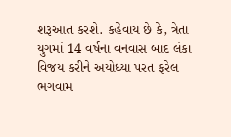શરૂઆત કરશે. કહેવાય છે કે, ત્રેતા યુગમાં 14 વર્ષના વનવાસ બાદ લંકા વિજય કરીને અયોધ્યા પરત ફરેલ ભગવામ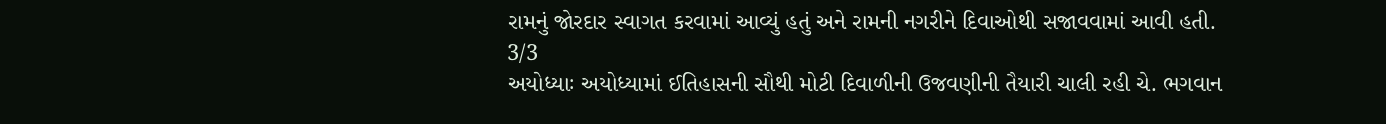રામનું જોરદાર સ્વાગત કરવામાં આવ્યું હતું અને રામની નગરીને દિવાઓથી સજાવવામાં આવી હતી.
3/3
અયોધ્યાઃ અયોધ્યામાં ઈતિહાસની સૌથી મોટી દિવાળીની ઉજવણીની તૈયારી ચાલી રહી ચે. ભગવાન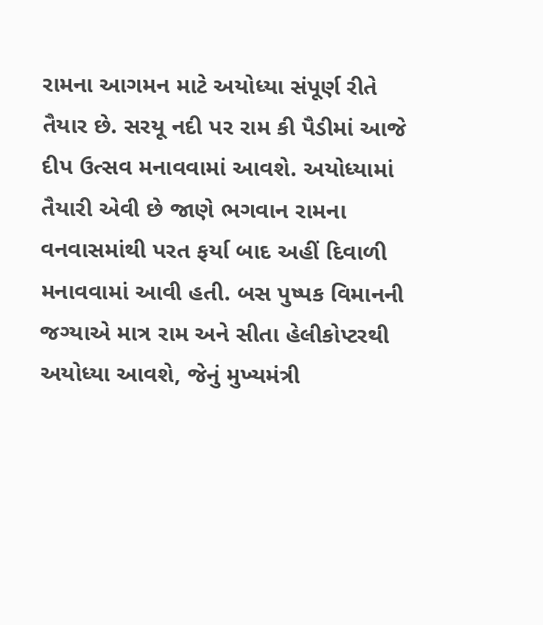રામના આગમન માટે અયોધ્યા સંપૂર્ણ રીતે તૈયાર છે. સરયૂ નદી પર રામ કી પૈડીમાં આજે દીપ ઉત્સવ મનાવવામાં આવશે. અયોધ્યામાં તૈયારી એવી છે જાણે ભગવાન રામના વનવાસમાંથી પરત ફર્યા બાદ અહીં દિવાળી મનાવવામાં આવી હતી. બસ પુષ્પક વિમાનની જગ્યાએ માત્ર રામ અને સીતા હેલીકોપ્ટરથી અયોધ્યા આવશે, જેનું મુખ્યમંત્રી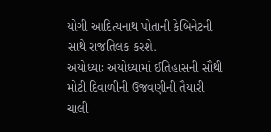યોગી આદિત્યનાથ પોતાની કેબિનેટની સાથે રાજતિલક કરશે.
અયોધ્યાઃ અયોધ્યામાં ઈતિહાસની સૌથી મોટી દિવાળીની ઉજવણીની તૈયારી ચાલી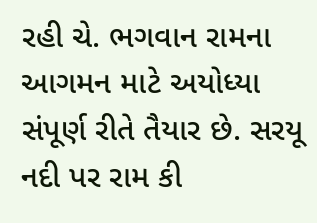રહી ચે. ભગવાન રામના આગમન માટે અયોધ્યા સંપૂર્ણ રીતે તૈયાર છે. સરયૂ નદી પર રામ કી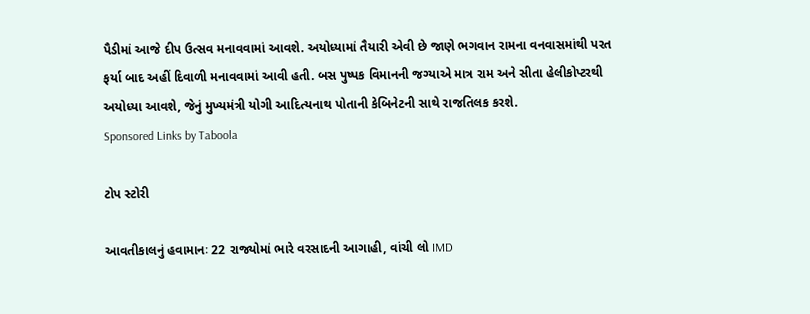પૈડીમાં આજે દીપ ઉત્સવ મનાવવામાં આવશે. અયોધ્યામાં તૈયારી એવી છે જાણે ભગવાન રામના વનવાસમાંથી પરત ફર્યા બાદ અહીં દિવાળી મનાવવામાં આવી હતી. બસ પુષ્પક વિમાનની જગ્યાએ માત્ર રામ અને સીતા હેલીકોપ્ટરથી અયોધ્યા આવશે, જેનું મુખ્યમંત્રી યોગી આદિત્યનાથ પોતાની કેબિનેટની સાથે રાજતિલક કરશે.
Sponsored Links by Taboola

ટોપ સ્ટોરી

આવતીકાલનું હવામાનઃ 22 રાજ્યોમાં ભારે વરસાદની આગાહી, વાંચી લો IMD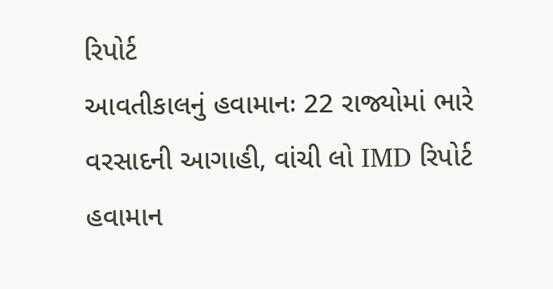રિપોર્ટ
આવતીકાલનું હવામાનઃ 22 રાજ્યોમાં ભારે વરસાદની આગાહી, વાંચી લો IMD રિપોર્ટ
હવામાન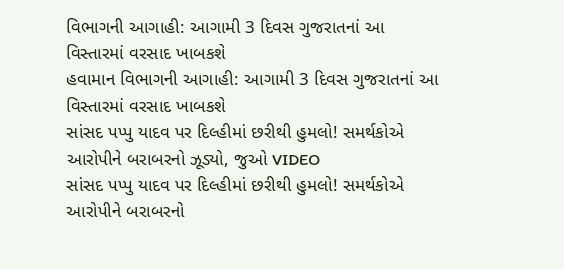વિભાગની આગાહી: આગામી 3 દિવસ ગુજરાતનાં આ વિસ્તારમાં વરસાદ ખાબકશે
હવામાન વિભાગની આગાહી: આગામી 3 દિવસ ગુજરાતનાં આ વિસ્તારમાં વરસાદ ખાબકશે
સાંસદ પપ્પુ યાદવ પર દિલ્હીમાં છરીથી હુમલો! સમર્થકોએ આરોપીને બરાબરનો ઝૂડ્યો, જુઓ VIDEO
સાંસદ પપ્પુ યાદવ પર દિલ્હીમાં છરીથી હુમલો! સમર્થકોએ આરોપીને બરાબરનો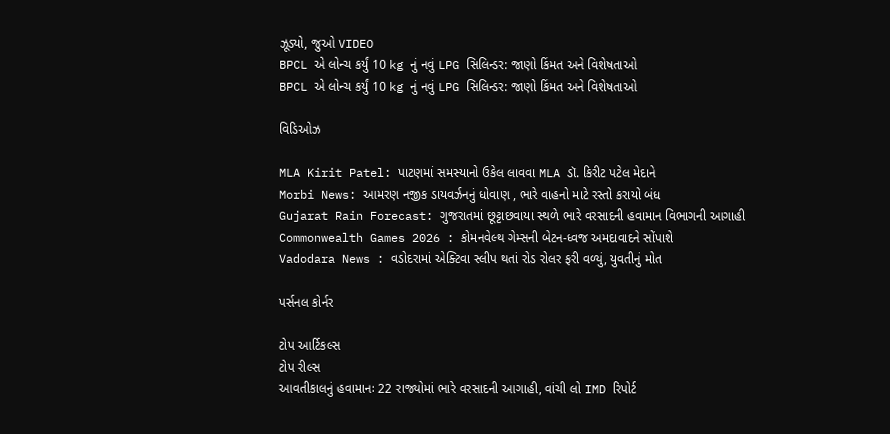ઝૂડ્યો, જુઓ VIDEO
BPCL એ લોન્ચ કર્યું 10 kg નું નવું LPG સિલિન્ડર: જાણો કિંમત અને વિશેષતાઓ
BPCL એ લોન્ચ કર્યું 10 kg નું નવું LPG સિલિન્ડર: જાણો કિંમત અને વિશેષતાઓ

વિડિઓઝ

MLA Kirit Patel: પાટણમાં સમસ્યાનો ઉકેલ લાવવા MLA ડૉ. કિરીટ પટેલ મેદાને
Morbi News: આમરણ નજીક ડાયવર્ઝનનું ધોવાણ , ભારે વાહનો માટે રસ્તો કરાયો બંધ
Gujarat Rain Forecast: ગુજરાતમાં છૂટ્ટાછવાયા સ્થળે ભારે વરસાદની હવામાન વિભાગની આગાહી
Commonwealth Games 2026 : કોમનવેલ્થ ગેમ્સની બેટન-ધ્વજ અમદાવાદને સોંપાશે
Vadodara News : વડોદરામાં એક્ટિવા સ્લીપ થતાં રોડ રોલર ફરી વળ્યું, યુવતીનું મોત

પર્સનલ કોર્નર

ટોપ આર્ટિકલ્સ
ટોપ રીલ્સ
આવતીકાલનું હવામાનઃ 22 રાજ્યોમાં ભારે વરસાદની આગાહી, વાંચી લો IMD રિપોર્ટ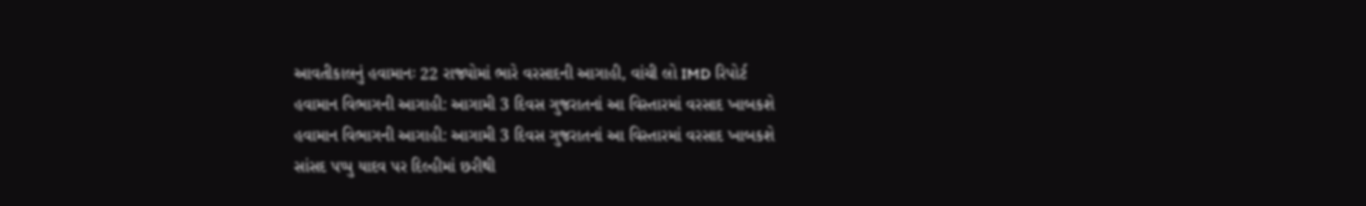આવતીકાલનું હવામાનઃ 22 રાજ્યોમાં ભારે વરસાદની આગાહી, વાંચી લો IMD રિપોર્ટ
હવામાન વિભાગની આગાહી: આગામી 3 દિવસ ગુજરાતનાં આ વિસ્તારમાં વરસાદ ખાબકશે
હવામાન વિભાગની આગાહી: આગામી 3 દિવસ ગુજરાતનાં આ વિસ્તારમાં વરસાદ ખાબકશે
સાંસદ પપ્પુ યાદવ પર દિલ્હીમાં છરીથી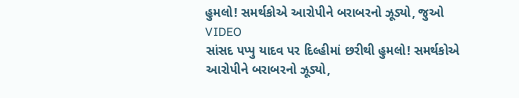હુમલો! સમર્થકોએ આરોપીને બરાબરનો ઝૂડ્યો, જુઓ VIDEO
સાંસદ પપ્પુ યાદવ પર દિલ્હીમાં છરીથી હુમલો! સમર્થકોએ આરોપીને બરાબરનો ઝૂડ્યો,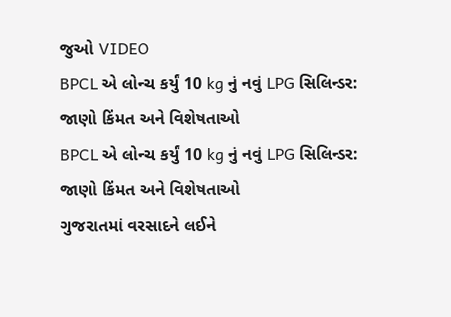જુઓ VIDEO
BPCL એ લોન્ચ કર્યું 10 kg નું નવું LPG સિલિન્ડર: જાણો કિંમત અને વિશેષતાઓ
BPCL એ લોન્ચ કર્યું 10 kg નું નવું LPG સિલિન્ડર: જાણો કિંમત અને વિશેષતાઓ
ગુજરાતમાં વરસાદને લઈને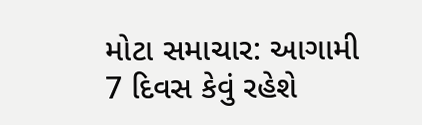મોટા સમાચાર: આગામી 7 દિવસ કેવું રહેશે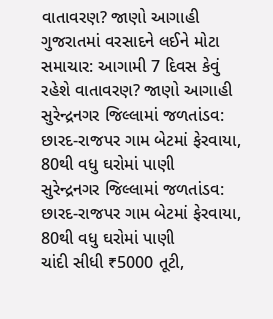વાતાવરણ? જાણો આગાહી
ગુજરાતમાં વરસાદને લઈને મોટા સમાચાર: આગામી 7 દિવસ કેવું રહેશે વાતાવરણ? જાણો આગાહી
સુરેન્દ્રનગર જિલ્લામાં જળતાંડવ: છારદ-રાજપર ગામ બેટમાં ફેરવાયા, 80થી વધુ ઘરોમાં પાણી
સુરેન્દ્રનગર જિલ્લામાં જળતાંડવ: છારદ-રાજપર ગામ બેટમાં ફેરવાયા, 80થી વધુ ઘરોમાં પાણી
ચાંદી સીધી ₹5000 તૂટી,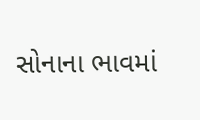સોનાના ભાવમાં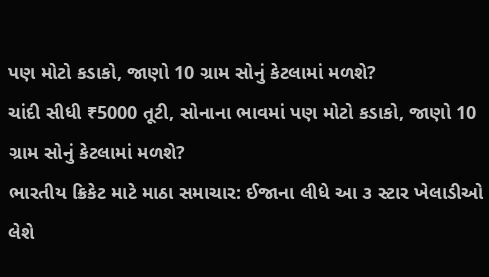પણ મોટો કડાકો, જાણો 10 ગ્રામ સોનું કેટલામાં મળશે?
ચાંદી સીધી ₹5000 તૂટી, સોનાના ભાવમાં પણ મોટો કડાકો, જાણો 10 ગ્રામ સોનું કેટલામાં મળશે?
ભારતીય ક્રિકેટ માટે માઠા સમાચાર: ઈજાના લીધે આ ૩ સ્ટાર ખેલાડીઓ લેશે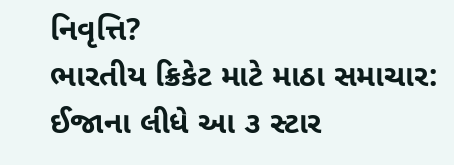નિવૃત્તિ?
ભારતીય ક્રિકેટ માટે માઠા સમાચાર: ઈજાના લીધે આ ૩ સ્ટાર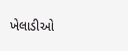ખેલાડીઓ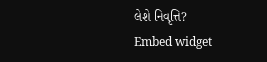લેશે નિવૃત્તિ?
Embed widget